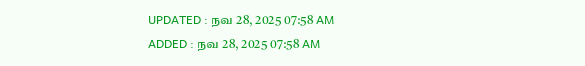UPDATED : நவ 28, 2025 07:58 AM
ADDED : நவ 28, 2025 07:58 AM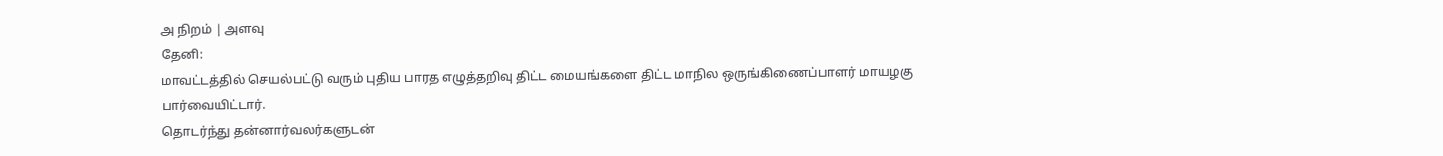அ நிறம் | அளவு
தேனி:
மாவட்டத்தில் செயல்பட்டு வரும் புதிய பாரத எழுத்தறிவு திட்ட மையங்களை திட்ட மாநில ஒருங்கிணைப்பாளர் மாயழகு பார்வையிட்டார்.
தொடர்ந்து தன்னார்வலர்களுடன்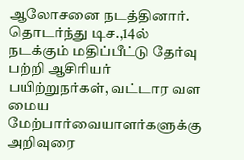ஆலோசனை நடத்தினார். தொடர்ந்து டிச.,14ல் நடக்கும் மதிப்பீட்டு தேர்வு பற்றி ஆசிரியர் பயிற்றுநர்கள், வட்டார வள மைய மேற்பார்வையாளர்களுக்கு அறிவுரை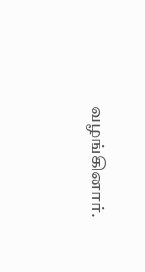வழங்கினார்.